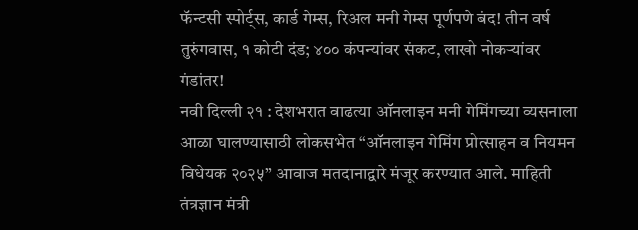फॅन्टसी स्पोर्ट्स, कार्ड गेम्स, रिअल मनी गेम्स पूर्णपणे बंद! तीन वर्ष तुरुंगवास, १ कोटी दंड; ४०० कंपन्यांवर संकट, लाखो नोकऱ्यांवर गंडांतर!
नवी दिल्ली २१ : देशभरात वाढत्या ऑनलाइन मनी गेमिंगच्या व्यसनाला आळा घालण्यासाठी लोकसभेत “ऑनलाइन गेमिंग प्रोत्साहन व नियमन विधेयक २०२५” आवाज मतदानाद्वारे मंजूर करण्यात आले. माहिती तंत्रज्ञान मंत्री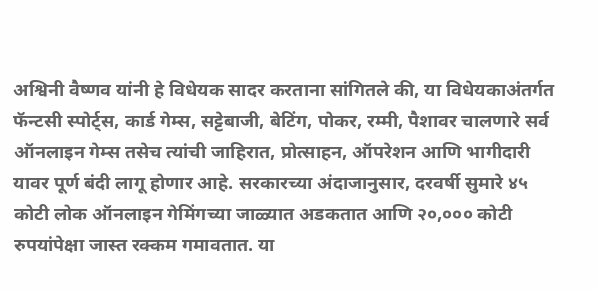अश्विनी वैष्णव यांनी हे विधेयक सादर करताना सांगितले की, या विधेयकाअंतर्गत फॅन्टसी स्पोर्ट्स, कार्ड गेम्स, सट्टेबाजी, बेटिंग, पोकर, रम्मी, पैशावर चालणारे सर्व ऑनलाइन गेम्स तसेच त्यांची जाहिरात, प्रोत्साहन, ऑपरेशन आणि भागीदारी यावर पूर्ण बंदी लागू होणार आहे. सरकारच्या अंदाजानुसार, दरवर्षी सुमारे ४५ कोटी लोक ऑनलाइन गेमिंगच्या जाळ्यात अडकतात आणि २०,००० कोटी रुपयांपेक्षा जास्त रक्कम गमावतात. या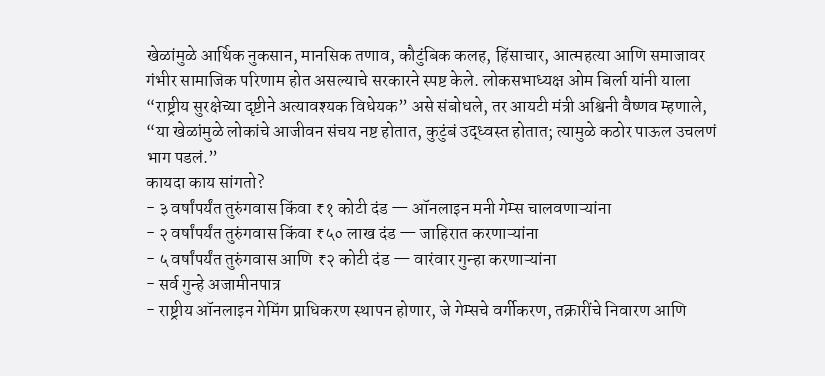खेळांमुळे आर्थिक नुकसान, मानसिक तणाव, कौटुंबिक कलह, हिंसाचार, आत्महत्या आणि समाजावर गंभीर सामाजिक परिणाम होत असल्याचे सरकारने स्पष्ट केले. लोकसभाध्यक्ष ओम बिर्ला यांनी याला “राष्ट्रीय सुरक्षेच्या दृष्टीने अत्यावश्यक विधेयक” असे संबोधले, तर आयटी मंत्री अश्विनी वैष्णव म्हणाले, “या खेळांमुळे लोकांचे आजीवन संचय नष्ट होतात, कुटुंबं उद्ध्वस्त होतात; त्यामुळे कठोर पाऊल उचलणं भाग पडलं.”
कायदा काय सांगतो?
- ३ वर्षांपर्यंत तुरुंगवास किंवा ₹१ कोटी दंड — ऑनलाइन मनी गेम्स चालवणाऱ्यांना
- २ वर्षांपर्यंत तुरुंगवास किंवा ₹५० लाख दंड — जाहिरात करणाऱ्यांना
- ५ वर्षांपर्यंत तुरुंगवास आणि ₹२ कोटी दंड — वारंवार गुन्हा करणाऱ्यांना
- सर्व गुन्हे अजामीनपात्र
- राष्ट्रीय ऑनलाइन गेमिंग प्राधिकरण स्थापन होणार, जे गेम्सचे वर्गीकरण, तक्रारींचे निवारण आणि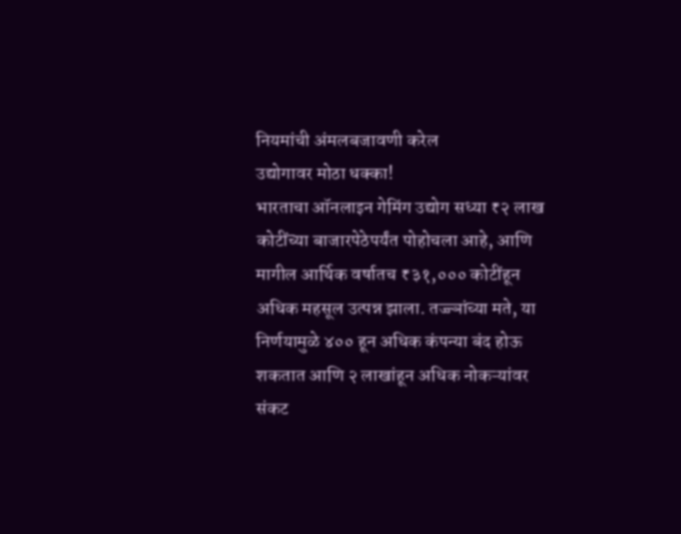नियमांची अंमलबजावणी करेल
उद्योगावर मोठा धक्का!
भारताचा ऑनलाइन गेमिंग उद्योग सध्या ₹२ लाख कोटींच्या बाजारपेठेपर्यंत पोहोचला आहे, आणि मागील आर्थिक वर्षातच ₹३१,००० कोटींहून अधिक महसूल उत्पन्न झाला. तज्ज्ञांच्या मते, या निर्णयामुळे ४०० हून अधिक कंपन्या बंद होऊ शकतात आणि २ लाखांहून अधिक नोकऱ्यांवर संकट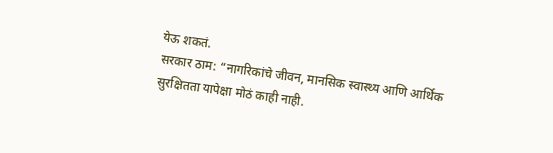येऊ शकतं.
सरकार ठाम: “नागरिकांचे जीवन, मानसिक स्वास्थ्य आणि आर्थिक सुरक्षितता यापेक्षा मोठं काही नाही.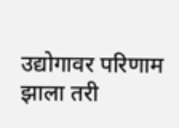उद्योगावर परिणाम झाला तरी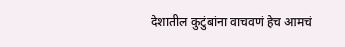देशातील कुटुंबांना वाचवणं हेच आमचं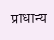प्राधान्य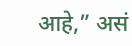आहे,” असं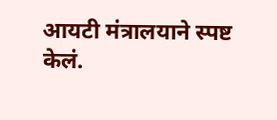आयटी मंत्रालयाने स्पष्ट केलं.